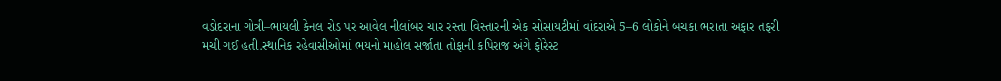વડોદરાના ગોત્રી–ભાયલી કેનલ રોડ પર આવેલ નીલાંબર ચાર રસ્તા વિસ્તારની એક સોસાયટીમાં વાંદરાએ 5–6 લોકોને બચકા ભરાતા અફાર તફરી મચી ગઈ હતી.સ્થાનિક રહેવાસીઓમાં ભયનો માહોલ સર્જાતા તોફાની કપિરાજ અંગે ફોરેસ્ટ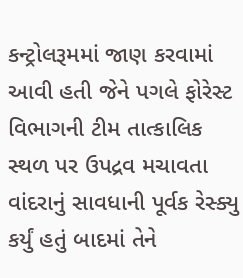કન્ટ્રોલરૂમમાં જાણ કરવામાં આવી હતી જેને પગલે ફોરેસ્ટ વિભાગની ટીમ તાત્કાલિક સ્થળ પર ઉપદ્રવ મચાવતા વાંદરાનું સાવધાની પૂર્વક રેસ્ક્યુ કર્યું હતું બાદમાં તેને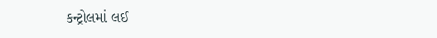કન્ટ્રોલમાં લઈ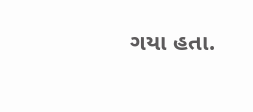ગયા હતા.